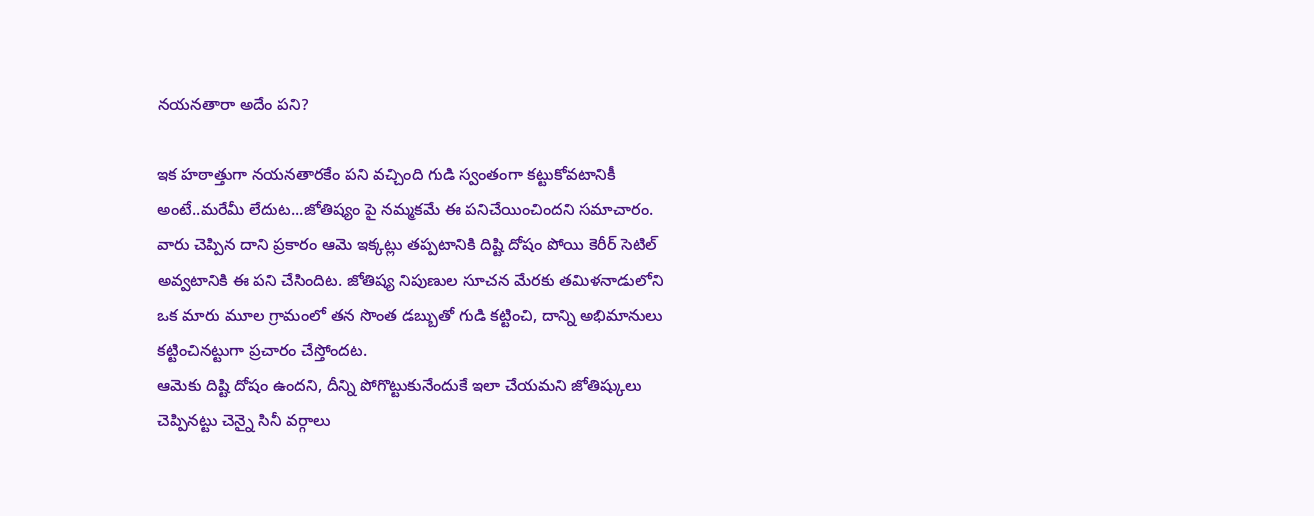నయనతారా అదేం పని?

ఇక హఠాత్తుగా నయనతారకేం పని వచ్చింది గుడి స్వంతంగా కట్టుకోవటానికీ అంటే..మరేమీ లేదుట...జోతిష్యం పై నమ్మకమే ఈ పనిచేయించిందని సమాచారం. వారు చెప్పిన దాని ప్రకారం ఆమె ఇక్కట్లు తప్పటానికి దిష్టి దోషం పోయి కెరీర్ సెటిల్ అవ్వటానికి ఈ పని చేసిందిట. జోతిష్య నిపుణుల సూచన మేరకు తమిళనాడులోని ఒక మారు మూల గ్రామంలో తన సొంత డబ్బుతో గుడి కట్టించి, దాన్ని అభిమానులు కట్టించినట్టుగా ప్రచారం చేస్తోందట.
ఆమెకు దిష్టి దోషం ఉందని, దీన్ని పోగొట్టుకునేందుకే ఇలా చేయమని జోతిష్కులు చెప్పినట్టు చెన్నై సినీ వర్గాలు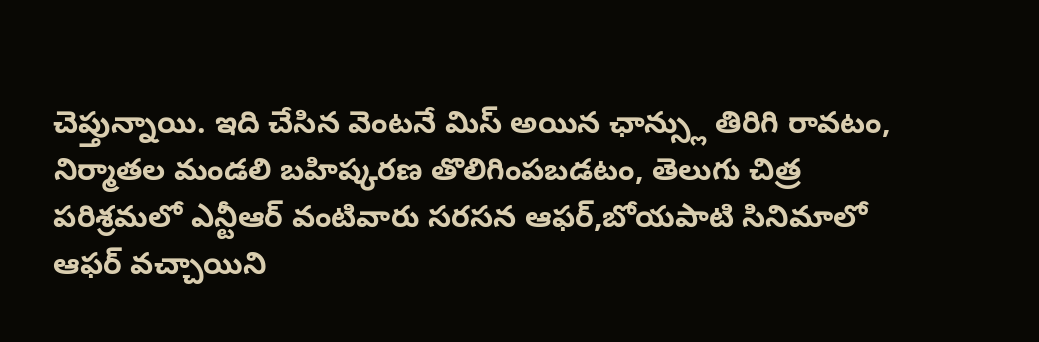చెప్తున్నాయి. ఇది చేసిన వెంటనే మిస్ అయిన ఛాన్స్లు తిరిగి రావటం, నిర్మాతల మండలి బహిష్కరణ తొలిగింపబడటం, తెలుగు చిత్ర పరిశ్రమలో ఎన్టీఆర్ వంటివారు సరసన ఆఫర్,బోయపాటి సినిమాలో ఆఫర్ వచ్చాయిని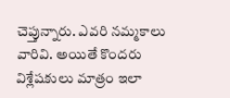చెప్తున్నారు. ఎవరి నమ్మకాలు వారివి. అయితే కొందరు విశ్లేషకులు మాత్రం ఇలా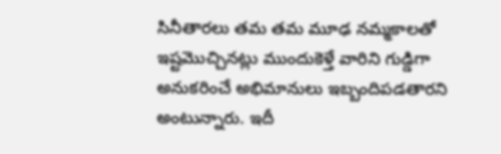సినీతారలు తమ తమ మూఢ నమ్మకాలతో ఇష్టమొచ్చినట్లు ముందుకెళ్తే వారిని గుడ్డిగా అనుకరించే అభిమానులు ఇబ్బందిపడతారని అంటున్నారు. ఇదీ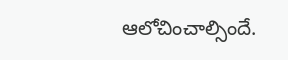ఆలోచించాల్సిందే.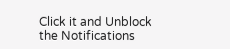Click it and Unblock the Notifications